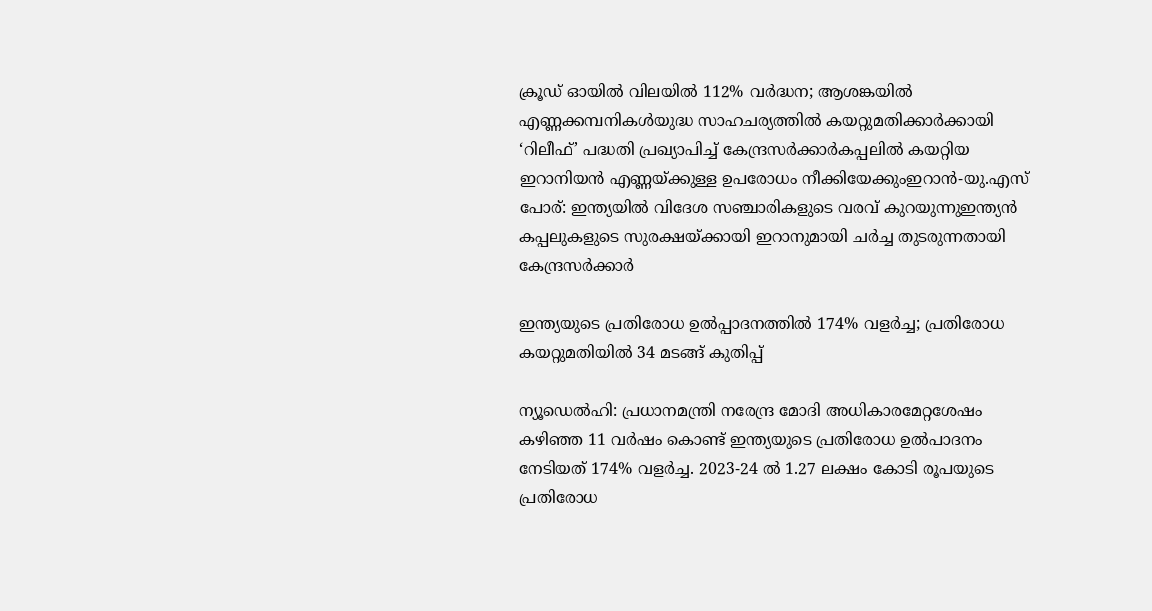ക്രൂഡ് ഓയിൽ വിലയിൽ 112% വർദ്ധന; ആശങ്കയിൽ എണ്ണക്കമ്പനികൾയുദ്ധ സാഹചര്യത്തില്‍ കയറ്റുമതിക്കാർക്കായി ‘റിലീഫ്’ പദ്ധതി പ്രഖ്യാപിച്ച് കേന്ദ്രസർക്കാർകപ്പലിൽ കയറ്റിയ ഇറാനിയൻ എണ്ണയ്ക്കുള്ള ഉപരോധം നീക്കിയേക്കുംഇറാൻ-യു.എസ് പോര്: ഇന്ത്യയില്‍ വിദേശ സഞ്ചാരികളുടെ വരവ് കുറയുന്നുഇന്ത്യൻ കപ്പലുകളുടെ സുരക്ഷയ്ക്കായി ഇറാനുമായി ചർച്ച തുടരുന്നതായി കേന്ദ്രസർക്കാർ

ഇന്ത്യയുടെ പ്രതിരോധ ഉല്‍പ്പാദനത്തില്‍ 174% വളര്‍ച്ച; പ്രതിരോധ കയറ്റുമതിയില്‍ 34 മടങ്ങ് കുതിപ്പ്

ന്യൂഡെല്‍ഹി: പ്രധാനമന്ത്രി നരേന്ദ്ര മോദി അധികാരമേറ്റശേഷം കഴിഞ്ഞ 11 വര്‍ഷം കൊണ്ട് ഇന്ത്യയുടെ പ്രതിരോധ ഉല്‍പാദനം നേടിയത് 174% വളര്‍ച്ച. 2023-24 ല്‍ 1.27 ലക്ഷം കോടി രൂപയുടെ പ്രതിരോധ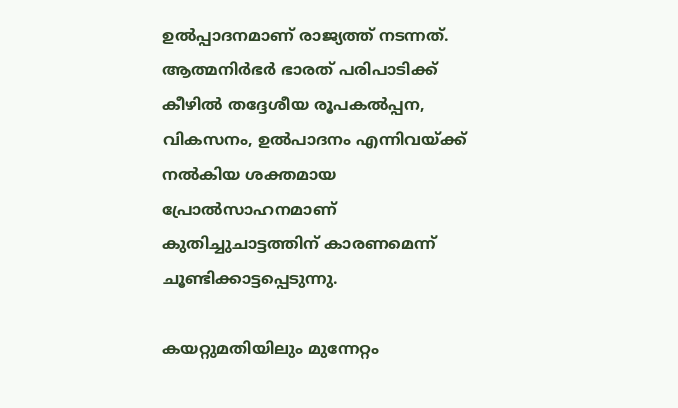ഉല്‍പ്പാദനമാണ് രാജ്യത്ത് നടന്നത്. ആത്മനിര്‍ഭര്‍ ഭാരത് പരിപാടിക്ക് കീഴില്‍ തദ്ദേശീയ രൂപകല്‍പ്പന, വികസനം, ഉല്‍പാദനം എന്നിവയ്‌ക്ക് നല്‍കിയ ശക്തമായ പ്രോല്‍സാഹനമാണ് കുതിച്ചുചാട്ടത്തിന് കാരണമെന്ന് ചൂണ്ടിക്കാട്ടപ്പെടുന്നു.

കയറ്റുമതിയിലും മുന്നേറ്റം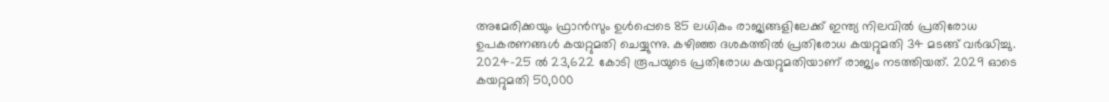അമേരിക്കയും ഫ്രാന്‍സും ഉള്‍പ്പെടെ 85 ലധികം രാജ്യങ്ങളിലേക്ക് ഇന്ത്യ നിലവില്‍ പ്രതിരോധ ഉപകരണങ്ങള്‍ കയറ്റുമതി ചെയ്യുന്നു. കഴിഞ്ഞ ദശകത്തില്‍ പ്രതിരോധ കയറ്റുമതി 34 മടങ്ങ് വര്‍ദ്ധിച്ചു. 2024-25 ല്‍ 23,622 കോടി രൂപയുടെ പ്രതിരോധ കയറ്റുമതിയാണ് രാജ്യം നടത്തിയത്. 2029 ഓടെ കയറ്റുമതി 50,000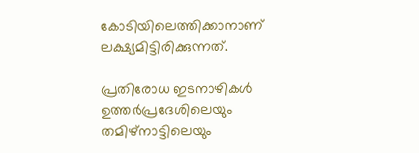കോടിയിലെത്തിക്കാനാണ് ലക്ഷ്യമിട്ടിരിക്കുന്നത്.

പ്രതിരോധ ഇടനാഴികള്‍
ഉത്തര്‍പ്രദേശിലെയും തമിഴ്‌നാട്ടിലെയും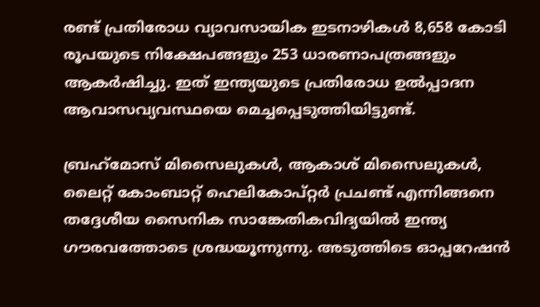രണ്ട് പ്രതിരോധ വ്യാവസായിക ഇടനാഴികള്‍ 8,658 കോടി രൂപയുടെ നിക്ഷേപങ്ങളും 253 ധാരണാപത്രങ്ങളും ആകര്‍ഷിച്ചു. ഇത് ഇന്ത്യയുടെ പ്രതിരോധ ഉല്‍പ്പാദന ആവാസവ്യവസ്ഥയെ മെച്ചപ്പെടുത്തിയിട്ടുണ്ട്.

ബ്രഹ്‌മോസ് മിസൈലുകള്‍, ആകാശ് മിസൈലുകള്‍, ലൈറ്റ് കോംബാറ്റ് ഹെലികോപ്റ്റര്‍ പ്രചണ്ട് എന്നിങ്ങനെ തദ്ദേശീയ സൈനിക സാങ്കേതികവിദ്യയില്‍ ഇന്ത്യ ഗൗരവത്തോടെ ശ്രദ്ധയൂന്നുന്നു. അടുത്തിടെ ഓപ്പറേഷന്‍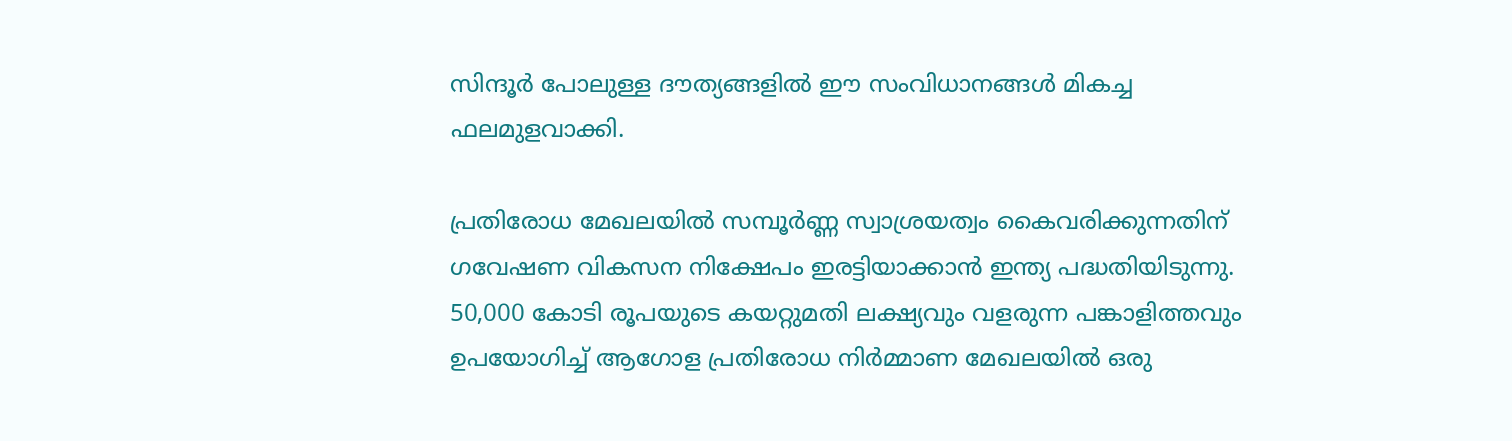സിന്ദൂര്‍ പോലുള്ള ദൗത്യങ്ങളില്‍ ഈ സംവിധാനങ്ങള്‍ മികച്ച ഫലമുളവാക്കി.

പ്രതിരോധ മേഖലയില്‍ സമ്പൂര്‍ണ്ണ സ്വാശ്രയത്വം കൈവരിക്കുന്നതിന് ഗവേഷണ വികസന നിക്ഷേപം ഇരട്ടിയാക്കാന്‍ ഇന്ത്യ പദ്ധതിയിടുന്നു. 50,000 കോടി രൂപയുടെ കയറ്റുമതി ലക്ഷ്യവും വളരുന്ന പങ്കാളിത്തവും ഉപയോഗിച്ച് ആഗോള പ്രതിരോധ നിര്‍മ്മാണ മേഖലയില്‍ ഒരു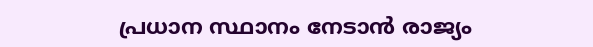പ്രധാന സ്ഥാനം നേടാന്‍ രാജ്യം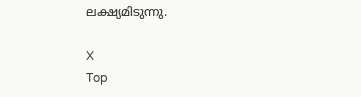ലക്ഷ്യമിടുന്നു.

X
Top